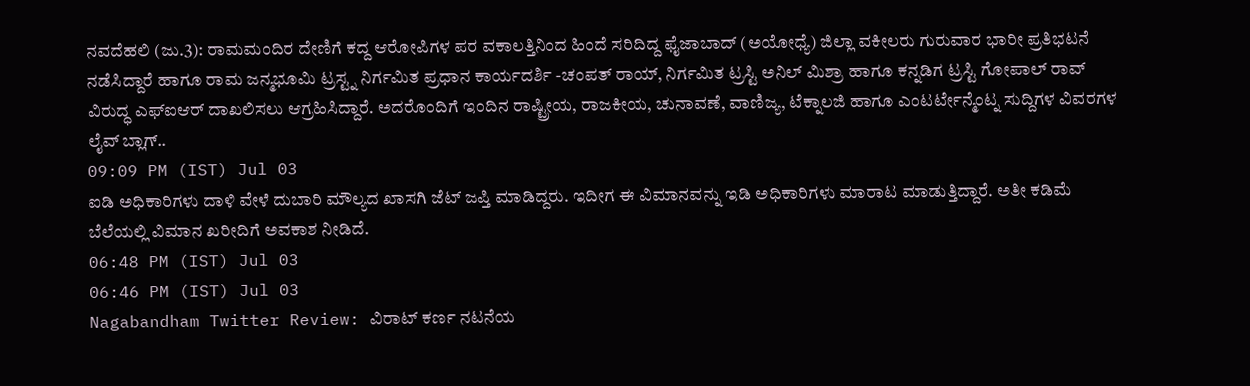ನವದೆಹಲಿ (ಜು.3): ರಾಮಮಂದಿರ ದೇಣಿಗೆ ಕದ್ದ ಆರೋಪಿಗಳ ಪರ ವಕಾಲತ್ತಿನಿಂದ ಹಿಂದೆ ಸರಿದಿದ್ದ ಫೈಜಾಬಾದ್ (ಅಯೋಧ್ಯೆ) ಜಿಲ್ಲಾ ವಕೀಲರು ಗುರುವಾರ ಭಾರೀ ಪ್ರತಿಭಟನೆ ನಡೆಸಿದ್ದಾರೆ ಹಾಗೂ ರಾಮ ಜನ್ಮಭೂಮಿ ಟ್ರಸ್ಟ್ನ ನಿರ್ಗಮಿತ ಪ್ರಧಾನ ಕಾರ್ಯದರ್ಶಿ -ಚಂಪತ್ ರಾಯ್, ನಿರ್ಗಮಿತ ಟ್ರಸ್ಟಿ ಅನಿಲ್ ಮಿಶ್ರಾ ಹಾಗೂ ಕನ್ನಡಿಗ ಟ್ರಸ್ಟಿ ಗೋಪಾಲ್ ರಾವ್ ವಿರುದ್ಧ ಎಫ್ಐಆರ್ ದಾಖಲಿಸಲು ಆಗ್ರಹಿಸಿದ್ದಾರೆ. ಅದರೊಂದಿಗೆ ಇಂದಿನ ರಾಷ್ಟ್ರೀಯ, ರಾಜಕೀಯ, ಚುನಾವಣೆ, ವಾಣಿಜ್ಯ, ಟೆಕ್ನಾಲಜಿ ಹಾಗೂ ಎಂಟರ್ಟೇನ್ಮೆಂಟ್ನ ಸುದ್ದಿಗಳ ವಿವರಗಳ ಲೈವ್ ಬ್ಲಾಗ್..
09:09 PM (IST) Jul 03
ಐಡಿ ಅಧಿಕಾರಿಗಳು ದಾಳಿ ವೇಳೆ ದುಬಾರಿ ಮೌಲ್ಯದ ಖಾಸಗಿ ಜೆಟ್ ಜಪ್ತಿ ಮಾಡಿದ್ದರು. ಇದೀಗ ಈ ವಿಮಾನವನ್ನು ಇಡಿ ಅಧಿಕಾರಿಗಳು ಮಾರಾಟ ಮಾಡುತ್ತಿದ್ದಾರೆ. ಅತೀ ಕಡಿಮೆ ಬೆಲೆಯಲ್ಲಿ ವಿಮಾನ ಖರೀದಿಗೆ ಅವಕಾಶ ನೀಡಿದೆ.
06:48 PM (IST) Jul 03
06:46 PM (IST) Jul 03
Nagabandham Twitter Review: ವಿರಾಟ್ ಕರ್ಣ ನಟನೆಯ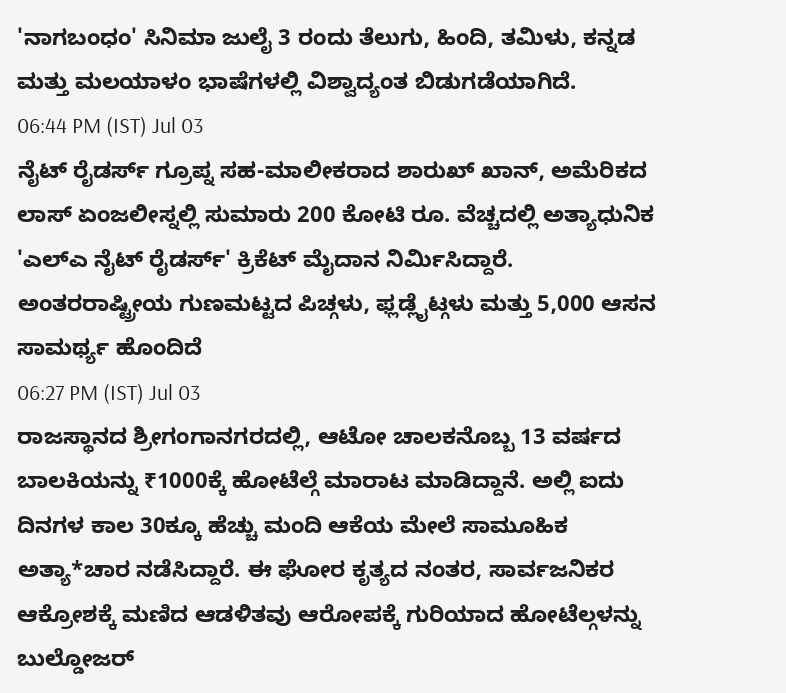'ನಾಗಬಂಧಂ' ಸಿನಿಮಾ ಜುಲೈ 3 ರಂದು ತೆಲುಗು, ಹಿಂದಿ, ತಮಿಳು, ಕನ್ನಡ ಮತ್ತು ಮಲಯಾಳಂ ಭಾಷೆಗಳಲ್ಲಿ ವಿಶ್ವಾದ್ಯಂತ ಬಿಡುಗಡೆಯಾಗಿದೆ.
06:44 PM (IST) Jul 03
ನೈಟ್ ರೈಡರ್ಸ್ ಗ್ರೂಪ್ನ ಸಹ-ಮಾಲೀಕರಾದ ಶಾರುಖ್ ಖಾನ್, ಅಮೆರಿಕದ ಲಾಸ್ ಏಂಜಲೀಸ್ನಲ್ಲಿ ಸುಮಾರು 200 ಕೋಟಿ ರೂ. ವೆಚ್ಚದಲ್ಲಿ ಅತ್ಯಾಧುನಿಕ 'ಎಲ್ಎ ನೈಟ್ ರೈಡರ್ಸ್' ಕ್ರಿಕೆಟ್ ಮೈದಾನ ನಿರ್ಮಿಸಿದ್ದಾರೆ. ಅಂತರರಾಷ್ಟ್ರೀಯ ಗುಣಮಟ್ಟದ ಪಿಚ್ಗಳು, ಫ್ಲಡ್ಲೈಟ್ಗಳು ಮತ್ತು 5,000 ಆಸನ ಸಾಮರ್ಥ್ಯ ಹೊಂದಿದೆ
06:27 PM (IST) Jul 03
ರಾಜಸ್ಥಾನದ ಶ್ರೀಗಂಗಾನಗರದಲ್ಲಿ, ಆಟೋ ಚಾಲಕನೊಬ್ಬ 13 ವರ್ಷದ ಬಾಲಕಿಯನ್ನು ₹1000ಕ್ಕೆ ಹೋಟೆಲ್ಗೆ ಮಾರಾಟ ಮಾಡಿದ್ದಾನೆ. ಅಲ್ಲಿ ಐದು ದಿನಗಳ ಕಾಲ 30ಕ್ಕೂ ಹೆಚ್ಚು ಮಂದಿ ಆಕೆಯ ಮೇಲೆ ಸಾಮೂಹಿಕ ಅತ್ಯಾ*ಚಾರ ನಡೆಸಿದ್ದಾರೆ. ಈ ಘೋರ ಕೃತ್ಯದ ನಂತರ, ಸಾರ್ವಜನಿಕರ ಆಕ್ರೋಶಕ್ಕೆ ಮಣಿದ ಆಡಳಿತವು ಆರೋಪಕ್ಕೆ ಗುರಿಯಾದ ಹೋಟೆಲ್ಗಳನ್ನು ಬುಲ್ಡೋಜರ್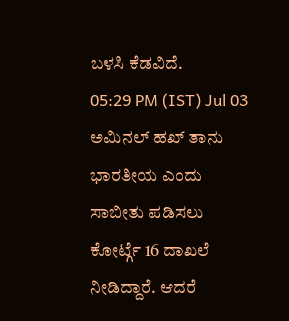ಬಳಸಿ ಕೆಡವಿದೆ.
05:29 PM (IST) Jul 03
ಅಮಿನಲ್ ಹಖ್ ತಾನು ಭಾರತೀಯ ಎಂದು ಸಾಬೀತು ಪಡಿಸಲು ಕೋರ್ಟ್ಗೆ 16 ದಾಖಲೆ ನೀಡಿದ್ದಾರೆ. ಆದರೆ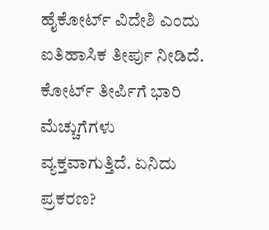ಹೈಕೋರ್ಟ್ ವಿದೇಶಿ ಎಂದು ಐತಿಹಾಸಿಕ ತೀರ್ಪು ನೀಡಿದೆ. ಕೋರ್ಟ್ ತೀರ್ಪಿಗೆ ಭಾರಿ ಮೆಚ್ಚುಗೆಗಳು ವ್ಯಕ್ತವಾಗುತ್ತಿದೆ. ಏನಿದು ಪ್ರಕರಣ?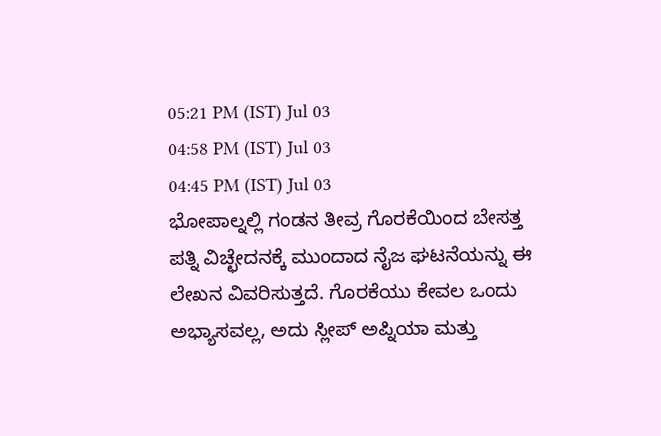05:21 PM (IST) Jul 03
04:58 PM (IST) Jul 03
04:45 PM (IST) Jul 03
ಭೋಪಾಲ್ನಲ್ಲಿ ಗಂಡನ ತೀವ್ರ ಗೊರಕೆಯಿಂದ ಬೇಸತ್ತ ಪತ್ನಿ ವಿಚ್ಛೇದನಕ್ಕೆ ಮುಂದಾದ ನೈಜ ಘಟನೆಯನ್ನು ಈ ಲೇಖನ ವಿವರಿಸುತ್ತದೆ. ಗೊರಕೆಯು ಕೇವಲ ಒಂದು ಅಭ್ಯಾಸವಲ್ಲ, ಅದು ಸ್ಲೀಪ್ ಅಪ್ನಿಯಾ ಮತ್ತು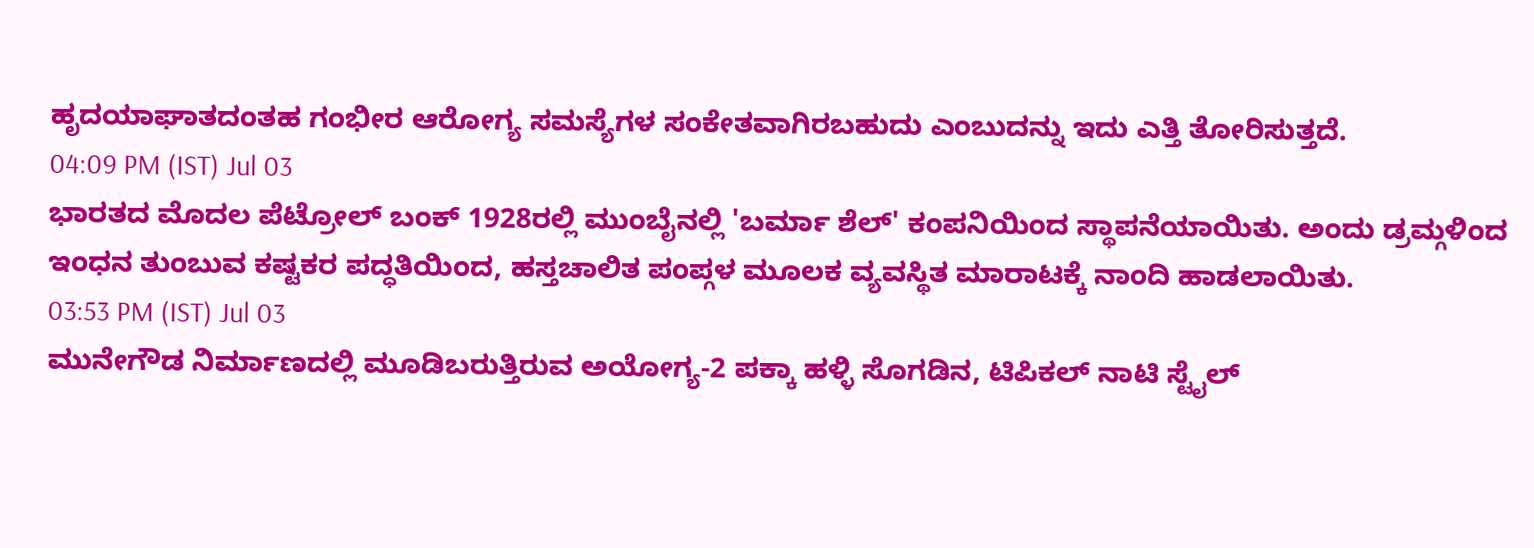ಹೃದಯಾಘಾತದಂತಹ ಗಂಭೀರ ಆರೋಗ್ಯ ಸಮಸ್ಯೆಗಳ ಸಂಕೇತವಾಗಿರಬಹುದು ಎಂಬುದನ್ನು ಇದು ಎತ್ತಿ ತೋರಿಸುತ್ತದೆ.
04:09 PM (IST) Jul 03
ಭಾರತದ ಮೊದಲ ಪೆಟ್ರೋಲ್ ಬಂಕ್ 1928ರಲ್ಲಿ ಮುಂಬೈನಲ್ಲಿ 'ಬರ್ಮಾ ಶೆಲ್' ಕಂಪನಿಯಿಂದ ಸ್ಥಾಪನೆಯಾಯಿತು. ಅಂದು ಡ್ರಮ್ಗಳಿಂದ ಇಂಧನ ತುಂಬುವ ಕಷ್ಟಕರ ಪದ್ಧತಿಯಿಂದ, ಹಸ್ತಚಾಲಿತ ಪಂಪ್ಗಳ ಮೂಲಕ ವ್ಯವಸ್ಥಿತ ಮಾರಾಟಕ್ಕೆ ನಾಂದಿ ಹಾಡಲಾಯಿತು.
03:53 PM (IST) Jul 03
ಮುನೇಗೌಡ ನಿರ್ಮಾಣದಲ್ಲಿ ಮೂಡಿಬರುತ್ತಿರುವ ಅಯೋಗ್ಯ-2 ಪಕ್ಕಾ ಹಳ್ಳಿ ಸೊಗಡಿನ, ಟಿಪಿಕಲ್ ನಾಟಿ ಸ್ಟೈಲ್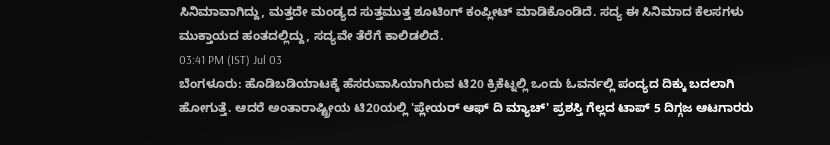ಸಿನಿಮಾವಾಗಿದ್ದು, ಮತ್ತದೇ ಮಂಡ್ಯದ ಸುತ್ತಮುತ್ತ ಶೂಟಿಂಗ್ ಕಂಪ್ಲೀಟ್ ಮಾಡಿಕೊಂಡಿದೆ. ಸದ್ಯ ಈ ಸಿನಿಮಾದ ಕೆಲಸಗಳು ಮುಕ್ತಾಯದ ಹಂತದಲ್ಲಿದ್ದು, ಸದ್ಯವೇ ತೆರೆಗೆ ಕಾಲಿಡಲಿದೆ.
03:41 PM (IST) Jul 03
ಬೆಂಗಳೂರು: ಹೊಡಿಬಡಿಯಾಟಕ್ಕೆ ಹೆಸರುವಾಸಿಯಾಗಿರುವ ಟಿ20 ಕ್ರಿಕೆಟ್ನಲ್ಲಿ ಒಂದು ಓವರ್ನಲ್ಲಿ ಪಂದ್ಯದ ದಿಕ್ಕು ಬದಲಾಗಿ ಹೋಗುತ್ತೆ. ಆದರೆ ಅಂತಾರಾಷ್ಟ್ರೀಯ ಟಿ20ಯಲ್ಲಿ 'ಪ್ಲೇಯರ್ ಆಫ್ ದಿ ಮ್ಯಾಚ್' ಪ್ರಶಸ್ತಿ ಗೆಲ್ಲದ ಟಾಪ್ 5 ದಿಗ್ಗಜ ಆಟಗಾರರು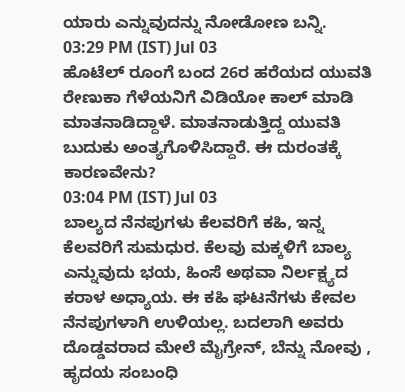ಯಾರು ಎನ್ನುವುದನ್ನು ನೋಡೋಣ ಬನ್ನಿ.
03:29 PM (IST) Jul 03
ಹೊಟೆಲ್ ರೂಂಗೆ ಬಂದ 26ರ ಹರೆಯದ ಯುವತಿ ರೇಣುಕಾ ಗೆಳೆಯನಿಗೆ ವಿಡಿಯೋ ಕಾಲ್ ಮಾಡಿ ಮಾತನಾಡಿದ್ದಾಳೆ. ಮಾತನಾಡುತ್ತಿದ್ದ ಯುವತಿ ಬುದುಕು ಅಂತ್ಯಗೊಳಿಸಿದ್ದಾರೆ. ಈ ದುರಂತಕ್ಕೆ ಕಾರಣವೇನು?
03:04 PM (IST) Jul 03
ಬಾಲ್ಯದ ನೆನಪುಗಳು ಕೆಲವರಿಗೆ ಕಹಿ, ಇನ್ನ ಕೆಲವರಿಗೆ ಸುಮಧುರ. ಕೆಲವು ಮಕ್ಕಳಿಗೆ ಬಾಲ್ಯ ಎನ್ನುವುದು ಭಯ, ಹಿಂಸೆ ಅಥವಾ ನಿರ್ಲಕ್ಷ್ಯದ ಕರಾಳ ಅಧ್ಯಾಯ. ಈ ಕಹಿ ಘಟನೆಗಳು ಕೇವಲ ನೆನಪುಗಳಾಗಿ ಉಳಿಯಲ್ಲ. ಬದಲಾಗಿ ಅವರು ದೊಡ್ಡವರಾದ ಮೇಲೆ ಮೈಗ್ರೇನ್, ಬೆನ್ನು ನೋವು , ಹೃದಯ ಸಂಬಂಧಿ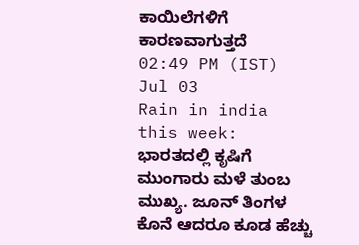ಕಾಯಿಲೆಗಳಿಗೆ ಕಾರಣವಾಗುತ್ತದೆ
02:49 PM (IST) Jul 03
Rain in india this week: ಭಾರತದಲ್ಲಿ ಕೃಷಿಗೆ ಮುಂಗಾರು ಮಳೆ ತುಂಬ ಮುಖ್ಯ. ಜೂನ್ ತಿಂಗಳ ಕೊನೆ ಆದರೂ ಕೂಡ ಹೆಚ್ಚು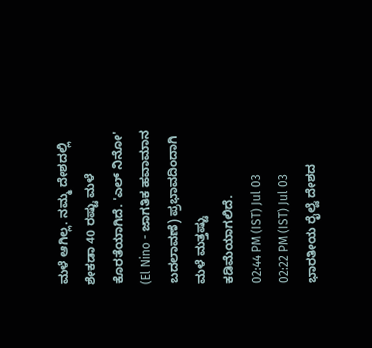ಮಳೆ ಆಗಿಲ್ಲ. ನಮ್ಮ ದೇಶದಲ್ಲಿ ಶೇಕಡಾ 40 ರಷ್ಟು ಮಳೆ ಕೊರತೆಯಾಗಿದೆ. 'ಎಲ್ ನಿನೋ' (El Nino - ಜಾಗತಿಕ ಹವಾಮಾನ ಬದಲಾವಣೆ) ಪ್ರಭಾವದಿಂದಾಗಿ ಮಳೆ ಮತ್ತಷ್ಟು ಕಡಿಮೆಯಾಗಲಿದೆ.
02:44 PM (IST) Jul 03
02:22 PM (IST) Jul 03
ಭಾರತೀಯ ರೈಲ್ವೆ ದೇಶದ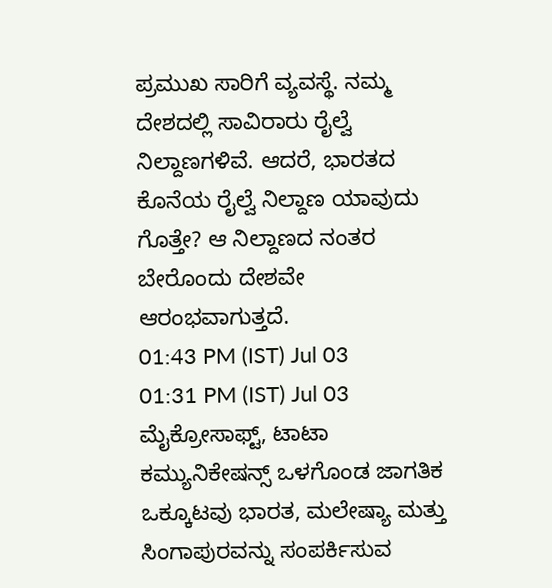ಪ್ರಮುಖ ಸಾರಿಗೆ ವ್ಯವಸ್ಥೆ. ನಮ್ಮ ದೇಶದಲ್ಲಿ ಸಾವಿರಾರು ರೈಲ್ವೆ ನಿಲ್ದಾಣಗಳಿವೆ. ಆದರೆ, ಭಾರತದ ಕೊನೆಯ ರೈಲ್ವೆ ನಿಲ್ದಾಣ ಯಾವುದು ಗೊತ್ತೇ? ಆ ನಿಲ್ದಾಣದ ನಂತರ ಬೇರೊಂದು ದೇಶವೇ ಆರಂಭವಾಗುತ್ತದೆ.
01:43 PM (IST) Jul 03
01:31 PM (IST) Jul 03
ಮೈಕ್ರೋಸಾಫ್ಟ್, ಟಾಟಾ ಕಮ್ಯುನಿಕೇಷನ್ಸ್ ಒಳಗೊಂಡ ಜಾಗತಿಕ ಒಕ್ಕೂಟವು ಭಾರತ, ಮಲೇಷ್ಯಾ ಮತ್ತು ಸಿಂಗಾಪುರವನ್ನು ಸಂಪರ್ಕಿಸುವ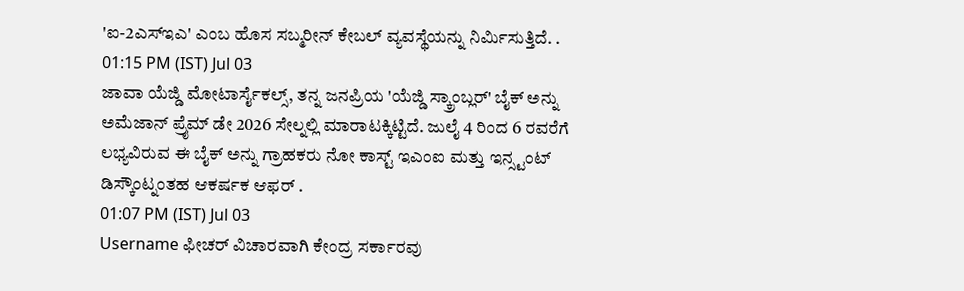'ಐ-2ಎಸ್ಇಎ' ಎಂಬ ಹೊಸ ಸಬ್ಮರೀನ್ ಕೇಬಲ್ ವ್ಯವಸ್ಥೆಯನ್ನು ನಿರ್ಮಿಸುತ್ತಿದೆ. .
01:15 PM (IST) Jul 03
ಜಾವಾ ಯೆಜ್ಡಿ ಮೋಟಾರ್ಸೈಕಲ್ಸ್, ತನ್ನ ಜನಪ್ರಿಯ 'ಯೆಜ್ಡಿ ಸ್ಕ್ರಾಂಬ್ಲರ್' ಬೈಕ್ ಅನ್ನು ಅಮೆಜಾನ್ ಪ್ರೈಮ್ ಡೇ 2026 ಸೇಲ್ನಲ್ಲಿ ಮಾರಾಟಕ್ಕಿಟ್ಟಿದೆ. ಜುಲೈ 4 ರಿಂದ 6 ರವರೆಗೆ ಲಭ್ಯವಿರುವ ಈ ಬೈಕ್ ಅನ್ನು ಗ್ರಾಹಕರು ನೋ ಕಾಸ್ಟ್ ಇಎಂಐ ಮತ್ತು ಇನ್ಸ್ಟಂಟ್ ಡಿಸ್ಕೌಂಟ್ನಂತಹ ಆಕರ್ಷಕ ಆಫರ್ .
01:07 PM (IST) Jul 03
Username ಫೀಚರ್ ವಿಚಾರವಾಗಿ ಕೇಂದ್ರ ಸರ್ಕಾರವು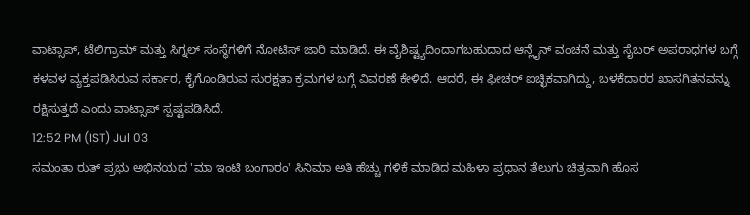ವಾಟ್ಸಾಪ್, ಟೆಲಿಗ್ರಾಮ್ ಮತ್ತು ಸಿಗ್ನಲ್ ಸಂಸ್ಥೆಗಳಿಗೆ ನೋಟಿಸ್ ಜಾರಿ ಮಾಡಿದೆ. ಈ ವೈಶಿಷ್ಟ್ಯದಿಂದಾಗಬಹುದಾದ ಆನ್ಲೈನ್ ವಂಚನೆ ಮತ್ತು ಸೈಬರ್ ಅಪರಾಧಗಳ ಬಗ್ಗೆ ಕಳವಳ ವ್ಯಕ್ತಪಡಿಸಿರುವ ಸರ್ಕಾರ, ಕೈಗೊಂಡಿರುವ ಸುರಕ್ಷತಾ ಕ್ರಮಗಳ ಬಗ್ಗೆ ವಿವರಣೆ ಕೇಳಿದೆ. ಆದರೆ, ಈ ಫೀಚರ್ ಐಚ್ಛಿಕವಾಗಿದ್ದು, ಬಳಕೆದಾರರ ಖಾಸಗಿತನವನ್ನು ರಕ್ಷಿಸುತ್ತದೆ ಎಂದು ವಾಟ್ಸಾಪ್ ಸ್ಪಷ್ಟಪಡಿಸಿದೆ.
12:52 PM (IST) Jul 03
ಸಮಂತಾ ರುತ್ ಪ್ರಭು ಅಭಿನಯದ 'ಮಾ ಇಂಟಿ ಬಂಗಾರಂ' ಸಿನಿಮಾ ಅತಿ ಹೆಚ್ಚು ಗಳಿಕೆ ಮಾಡಿದ ಮಹಿಳಾ ಪ್ರಧಾನ ತೆಲುಗು ಚಿತ್ರವಾಗಿ ಹೊಸ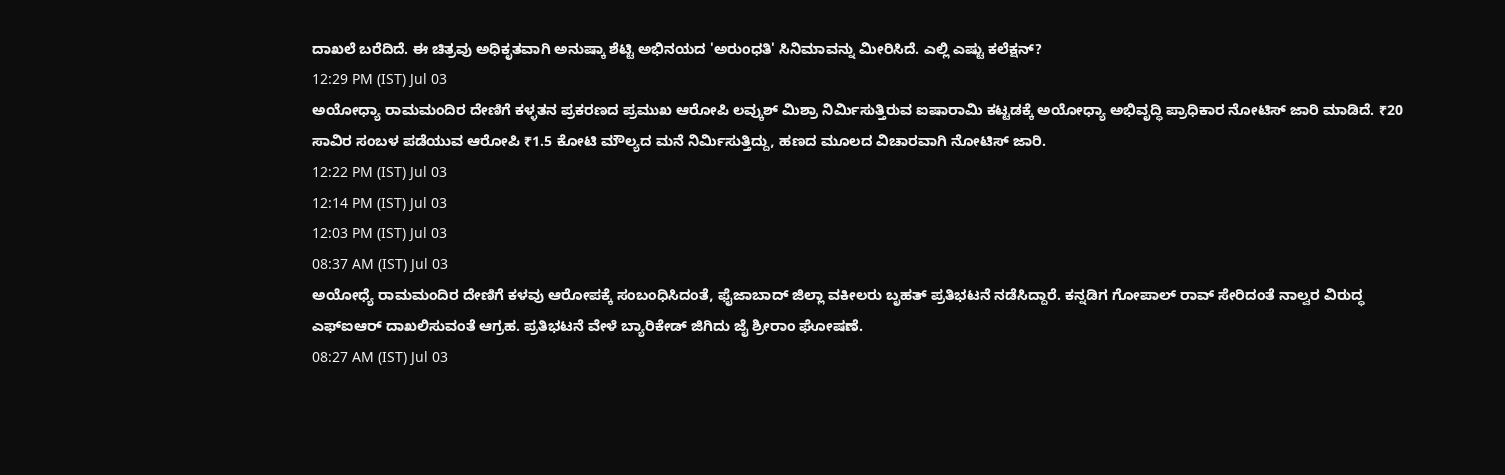ದಾಖಲೆ ಬರೆದಿದೆ. ಈ ಚಿತ್ರವು ಅಧಿಕೃತವಾಗಿ ಅನುಷ್ಕಾ ಶೆಟ್ಟಿ ಅಭಿನಯದ 'ಅರುಂಧತಿ' ಸಿನಿಮಾವನ್ನು ಮೀರಿಸಿದೆ. ಎಲ್ಲಿ ಎಷ್ಟು ಕಲೆಕ್ಷನ್?
12:29 PM (IST) Jul 03
ಅಯೋಧ್ಯಾ ರಾಮಮಂದಿರ ದೇಣಿಗೆ ಕಳ್ಳತನ ಪ್ರಕರಣದ ಪ್ರಮುಖ ಆರೋಪಿ ಲವ್ಕುಶ್ ಮಿಶ್ರಾ ನಿರ್ಮಿಸುತ್ತಿರುವ ಐಷಾರಾಮಿ ಕಟ್ಟಡಕ್ಕೆ ಅಯೋಧ್ಯಾ ಅಭಿವೃದ್ಧಿ ಪ್ರಾಧಿಕಾರ ನೋಟಿಸ್ ಜಾರಿ ಮಾಡಿದೆ. ₹20 ಸಾವಿರ ಸಂಬಳ ಪಡೆಯುವ ಆರೋಪಿ ₹1.5 ಕೋಟಿ ಮೌಲ್ಯದ ಮನೆ ನಿರ್ಮಿಸುತ್ತಿದ್ದು, ಹಣದ ಮೂಲದ ವಿಚಾರವಾಗಿ ನೋಟಿಸ್ ಜಾರಿ.
12:22 PM (IST) Jul 03
12:14 PM (IST) Jul 03
12:03 PM (IST) Jul 03
08:37 AM (IST) Jul 03
ಅಯೋಧ್ಯೆ ರಾಮಮಂದಿರ ದೇಣಿಗೆ ಕಳವು ಆರೋಪಕ್ಕೆ ಸಂಬಂಧಿಸಿದಂತೆ, ಫೈಜಾಬಾದ್ ಜಿಲ್ಲಾ ವಕೀಲರು ಬೃಹತ್ ಪ್ರತಿಭಟನೆ ನಡೆಸಿದ್ದಾರೆ. ಕನ್ನಡಿಗ ಗೋಪಾಲ್ ರಾವ್ ಸೇರಿದಂತೆ ನಾಲ್ವರ ವಿರುದ್ಧ ಎಫ್ಐಆರ್ ದಾಖಲಿಸುವಂತೆ ಆಗ್ರಹ. ಪ್ರತಿಭಟನೆ ವೇಳೆ ಬ್ಯಾರಿಕೇಡ್ ಜಿಗಿದು ಜೈ ಶ್ರೀರಾಂ ಘೋಷಣೆ.
08:27 AM (IST) Jul 03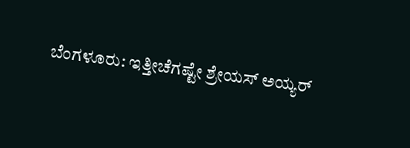ಬೆಂಗಳೂರು: ಇತ್ತೀಚೆಗಷ್ಟೇ ಶ್ರೇಯಸ್ ಅಯ್ಯರ್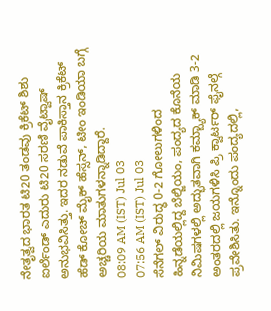ನೇತೃತ್ವದ ಭಾರತ ಟಿ20 ತಂಡವು ಕ್ರಿಕೆಟ್ ಶಿಶು ಐರ್ಲೆಂಡ್ ಎದುರು ಟಿ20 ಸರಣಿ ವೈಟ್ವಾಷ್ ಅನುಭವಿಸಿತ್ತು. ಇದರ ನಡುವೆ ಪಾಕಿಸ್ತಾನ ಕ್ರಿಕೆಟ್ ಹೆಡ್ ಕೋಚ್ ಮೈಕ್ ಹೆಸ್ಸನ್, ಟೀಂ ಇಂಡಿಯಾ ಬಗ್ಗೆ ಅಚ್ಚರಿಯ ಮಾತುಗಳನ್ನಾಡಿದ್ದಾರೆ.
08:09 AM (IST) Jul 03
07:56 AM (IST) Jul 03
ಸೆನೆಗಲ್ ವಿರುದ್ಧ 0-2 ಗೋಲುಗಳಿಂದ ಹಿನ್ನಡೆಯಲ್ಲಿದ್ದ ಬೆಲ್ಜಿಯಂ, ಪಂದ್ಯದ ಕೊನೆಯ ನಿಮಿಷಗಳಲ್ಲಿ ಅದ್ಭುತವಾಗಿ ಕಮ್ಬ್ಯಾಕ್ ಮಾಡಿ 3-2 ಅಂತರದಲ್ಲಿ ಜಯಗಳಿಸಿ ಪ್ರಿ ಕ್ವಾರ್ಟರ್ ಫೈನಲ್ಗೆ ಪ್ರವೇಶಿಸಿತು. ಇನ್ನೊಂದು ಪಂದ್ಯದಲ್ಲಿ,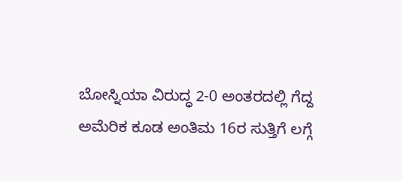ಬೋಸ್ನಿಯಾ ವಿರುದ್ಧ 2-0 ಅಂತರದಲ್ಲಿ ಗೆದ್ದ ಅಮೆರಿಕ ಕೂಡ ಅಂತಿಮ 16ರ ಸುತ್ತಿಗೆ ಲಗ್ಗೆ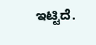ಇಟ್ಟಿದೆ.